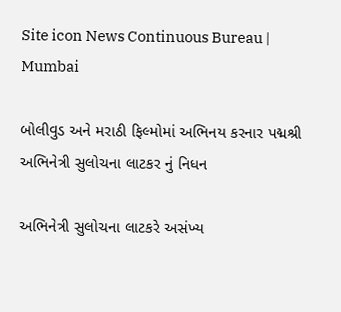Site icon News Continuous Bureau | Mumbai

બોલીવુડ અને મરાઠી ફિલ્મોમાં અભિનય કરનાર પદ્મશ્રી અભિનેત્રી સુલોચના લાટકર નું નિધન

અભિનેત્રી સુલોચના લાટકરે અસંખ્ય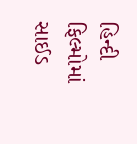હિન્દી ફિલ્મોમાં સાઈડ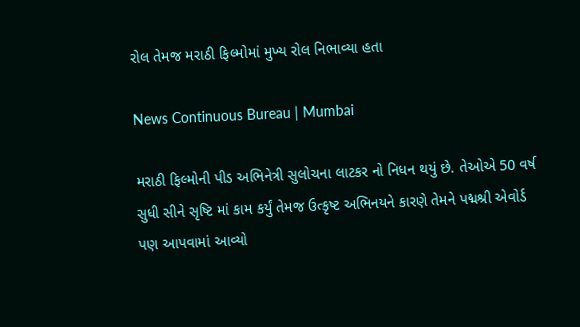રોલ તેમજ મરાઠી ફિલ્મોમાં મુખ્ય રોલ નિભાવ્યા હતા

News Continuous Bureau | Mumbai

મરાઠી ફિલ્મોની પીડ અભિનેત્રી સુલોચના લાટકર નો નિધન થયું છે. તેઓએ 50 વર્ષ સુધી સીને સૃષ્ટિ માં કામ કર્યું તેમજ ઉત્કૃષ્ટ અભિનયને કારણે તેમને પદ્મશ્રી એવોર્ડ પણ આપવામાં આવ્યો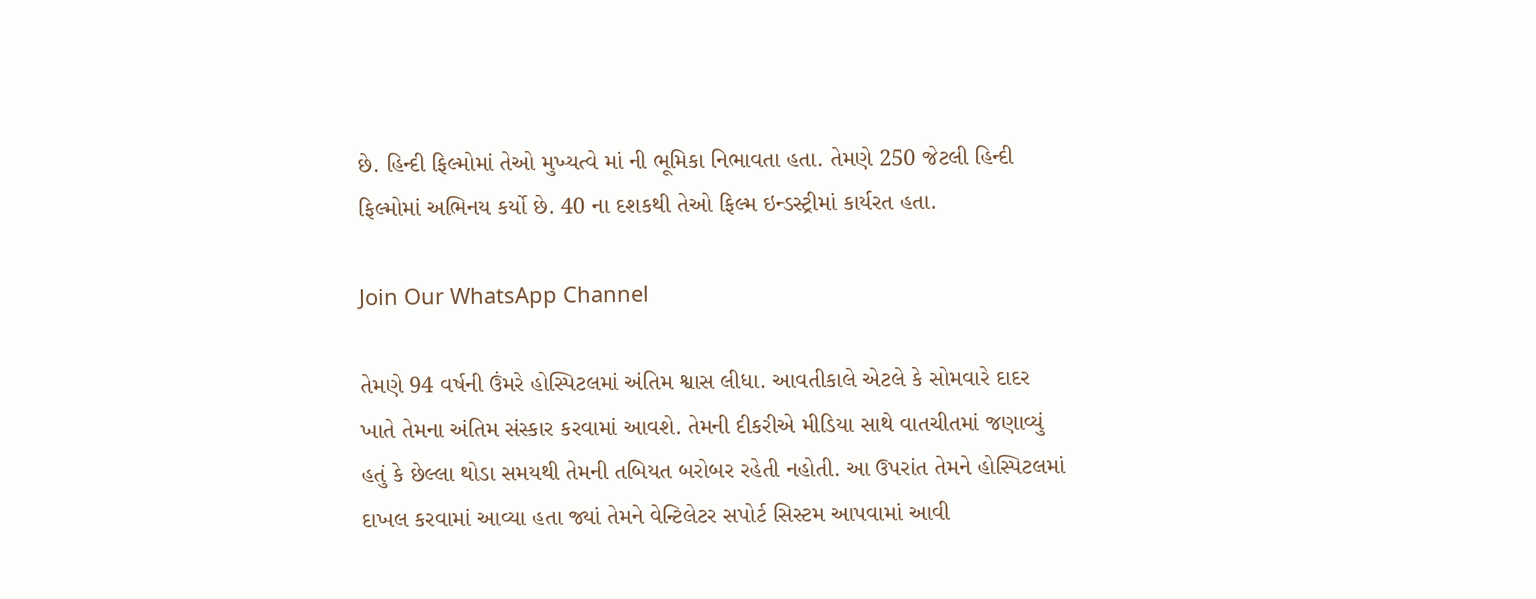છે. હિન્દી ફિલ્મોમાં તેઓ મુખ્યત્વે માં ની ભૂમિકા નિભાવતા હતા. તેમણે 250 જેટલી હિન્દી ફિલ્મોમાં અભિનય કર્યો છે. 40 ના દશકથી તેઓ ફિલ્મ ઇન્ડસ્ટ્રીમાં કાર્યરત હતા.

Join Our WhatsApp Channel

તેમણે 94 વર્ષની ઉંમરે હોસ્પિટલમાં અંતિમ શ્વાસ લીધા. આવતીકાલે એટલે કે સોમવારે દાદર ખાતે તેમના અંતિમ સંસ્કાર કરવામાં આવશે. તેમની દીકરીએ મીડિયા સાથે વાતચીતમાં જણાવ્યું હતું કે છેલ્લા થોડા સમયથી તેમની તબિયત બરોબર રહેતી નહોતી. આ ઉપરાંત તેમને હોસ્પિટલમાં દાખલ કરવામાં આવ્યા હતા જ્યાં તેમને વેન્ટિલેટર સપોર્ટ સિસ્ટમ આપવામાં આવી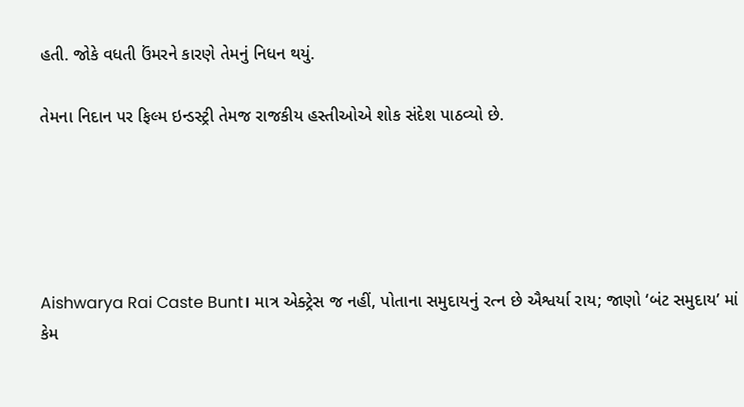હતી. જોકે વધતી ઉંમરને કારણે તેમનું નિધન થયું.

તેમના નિદાન પર ફિલ્મ ઇન્ડસ્ટ્રી તેમજ રાજકીય હસ્તીઓએ શોક સંદેશ પાઠવ્યો છે.





Aishwarya Rai Caste Bunt। માત્ર એક્ટ્રેસ જ નહીં, પોતાના સમુદાયનું રત્ન છે ઐશ્વર્યા રાય; જાણો ‘બંટ સમુદાય’ માં કેમ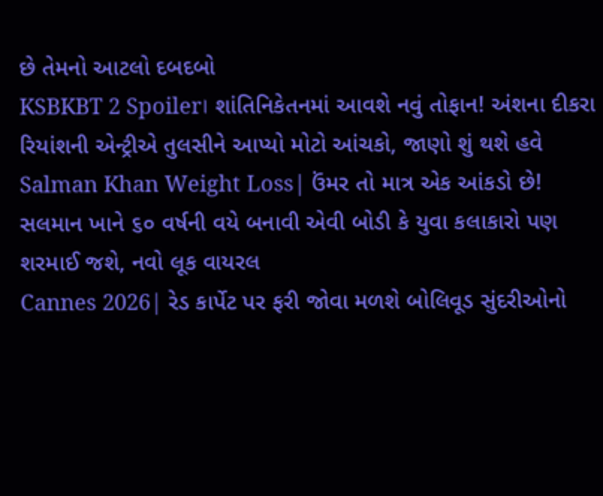છે તેમનો આટલો દબદબો
KSBKBT 2 Spoiler। શાંતિનિકેતનમાં આવશે નવું તોફાન! અંશના દીકરા રિયાંશની એન્ટ્રીએ તુલસીને આપ્યો મોટો આંચકો, જાણો શું થશે હવે
Salman Khan Weight Loss| ઉંમર તો માત્ર એક આંકડો છે! સલમાન ખાને ૬૦ વર્ષની વયે બનાવી એવી બોડી કે યુવા કલાકારો પણ શરમાઈ જશે, નવો લૂક વાયરલ
Cannes 2026| રેડ કાર્પેટ પર ફરી જોવા મળશે બોલિવૂડ સુંદરીઓનો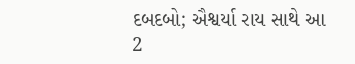દબદબો; ઐશ્વર્યા રાય સાથે આ 2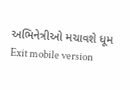અભિનેત્રીઓ મચાવશે ધૂમ
Exit mobile version